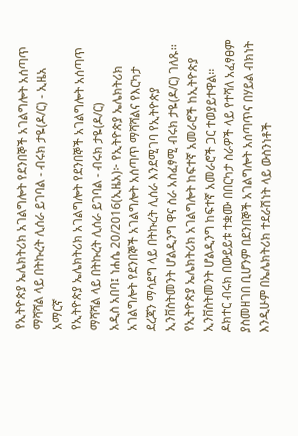የኢትዮጵያ ኤሌክትሪክ አገልግሎት የደንበኞች አገልግሎት አሰጣጥ ማሻሻል ላይ በትኩረት ሊሰራ ይገባል - ብሩክ ታዬ(ዶ/ር) - ኢዜአ አማርኛ
የኢትዮጵያ ኤሌክትሪክ አገልግሎት የደንበኞች አገልግሎት አሰጣጥ ማሻሻል ላይ በትኩረት ሊሰራ ይገባል - ብሩክ ታዬ(ዶ/ር)
አዲስ አበባ፤ ነሐሴ 20/2016(ኢዜአ)፦ የኢትዮጵያ ኤሌክትሪክ አገልግሎት የደንበኞች አገልግሎት አሰጣጥ ማሻሻልና የእርካታ ደረጃን ማሳደግ ላይ በትኩረት ሊሰራ እንደሚገባ የኢትዮጵያ ኢንቨስትመንት ሆልዲንግ ዋና ስራ አስፈፃሚ ብሩክ ታዬ(ዶ/ር) ገለጹ፡፡
የኢትዮጵያ ኤሌክትሪክ አገልግሎት ከፍተኛ አመራሮች ከኢትዮጵያ ኢንቨስትመንት ሆልዲንግ ከፍተኛ አመራሮች ጋር ተወያይተዋል፡፡
ዶክተር ብሩክ በውይይቱ ተቋሙ በበርካታ ስራዎች ላይ የተሻለ አፈፃፀም ያስመዘገበ ቢሆንም በደንበኞች አገልግሎት አሰጣጥና በሃይል ብክነት እንዲሁም በኤሌክትሪክ ተደራሽነት ላይ ውስንነቶች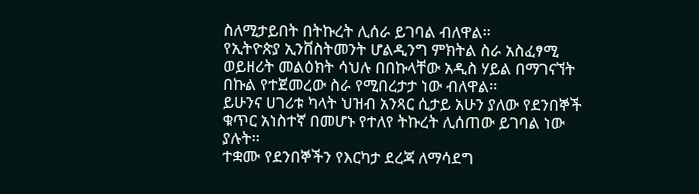ስለሚታይበት በትኩረት ሊሰራ ይገባል ብለዋል፡፡
የኢትዮጵያ ኢንቨስትመንት ሆልዲንግ ምክትል ስራ አስፈፃሚ ወይዘሪት መልዕክት ሳህሉ በበኩላቸው አዲስ ሃይል በማገናኘት በኩል የተጀመረው ስራ የሚበረታታ ነው ብለዋል፡፡
ይሁንና ሀገሪቱ ካላት ህዝብ አንጻር ሲታይ አሁን ያለው የደንበኞች ቁጥር አነስተኛ በመሆኑ የተለየ ትኩረት ሊሰጠው ይገባል ነው ያሉት፡፡
ተቋሙ የደንበኞችን የእርካታ ደረጃ ለማሳደግ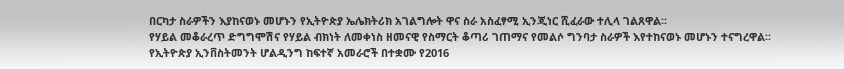በርካታ ስራዎችን እያከናወኑ መሆኑን የኢትዮጵያ ኤሌክትሪክ አገልግሎት ዋና ስራ አስፈፃሚ ኢንጂነር ሺፈራው ተሊላ ገልጸዋል፡፡
የሃይል መቆራረጥ ድግግሞሽና የሃይል ብክነት ለመቀነስ ዘመናዊ የስማርት ቆጣሪ ገጠማና የመልሶ ግንባታ ስራዎች እየተከናወኑ መሆኑን ተናግረዋል፡፡
የኢትዮጵያ ኢንቨስትመንት ሆልዲንግ ከፍተኛ አመራሮች በተቋሙ የ2016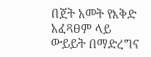በጀት አመት የእቅድ አፈጻፀም ላይ ውይይት በማድረግና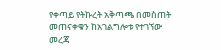የቀጣይ የትኩረት አቅጣጫ በመስጠት መጠናቀቁን ከአገልግሎቱ የተገኘው መረጃ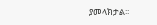ያመላክታል፡፡